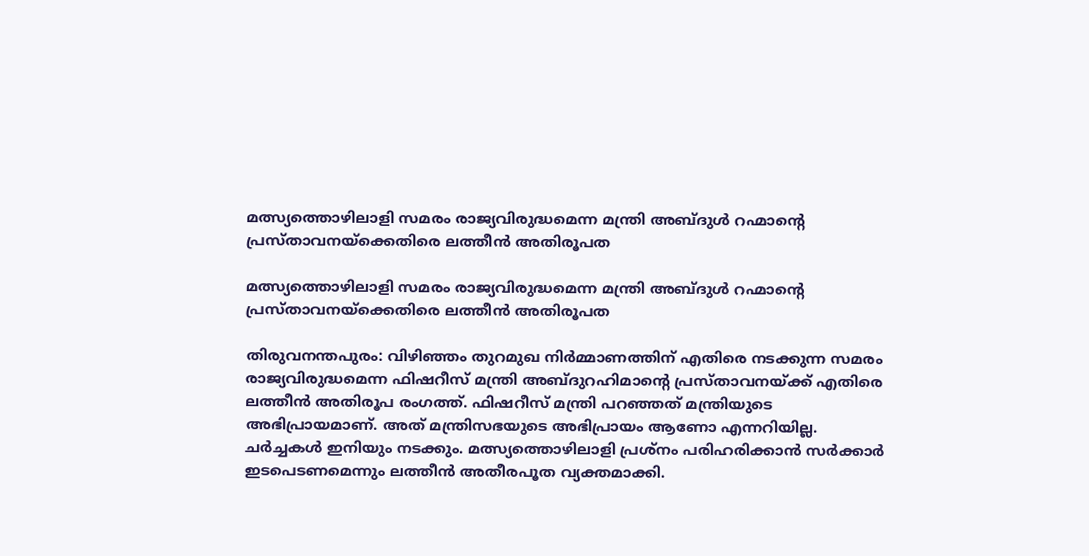മത്സ്യത്തൊഴിലാളി സമരം രാജ്യവിരുദ്ധമെന്ന മന്ത്രി അബ്ദുള്‍ റഹ്മാന്റെ പ്രസ്താവനയ്ക്കെതിരെ ലത്തീന്‍ അതിരൂപത

മത്സ്യത്തൊഴിലാളി സമരം രാജ്യവിരുദ്ധമെന്ന മന്ത്രി അബ്ദുള്‍ റഹ്മാന്റെ പ്രസ്താവനയ്ക്കെതിരെ ലത്തീന്‍ അതിരൂപത

തിരുവനന്തപുരം: വിഴിഞ്ഞം തുറമുഖ നിര്‍മ്മാണത്തിന് എതിരെ നടക്കുന്ന സമരം രാജ്യവിരുദ്ധമെന്ന ഫിഷറീസ് മന്ത്രി അബ്ദുറഹിമാന്റെ പ്രസ്താവനയ്ക്ക് എതിരെ ലത്തീന്‍ അതിരൂപ രംഗത്ത്. ഫിഷറീസ് മന്ത്രി പറഞ്ഞത് മന്ത്രിയുടെ അഭിപ്രായമാണ്. അത് മന്ത്രിസഭയുടെ അഭിപ്രായം ആണോ എന്നറിയില്ല. ചര്‍ച്ചകള്‍ ഇനിയും നടക്കും. മത്സ്യത്തൊഴിലാളി പ്രശ്‌നം പരിഹരിക്കാന്‍ സര്‍ക്കാര്‍ ഇടപെടണമെന്നും ലത്തീന്‍ അതീരപൂത വ്യക്തമാക്കി.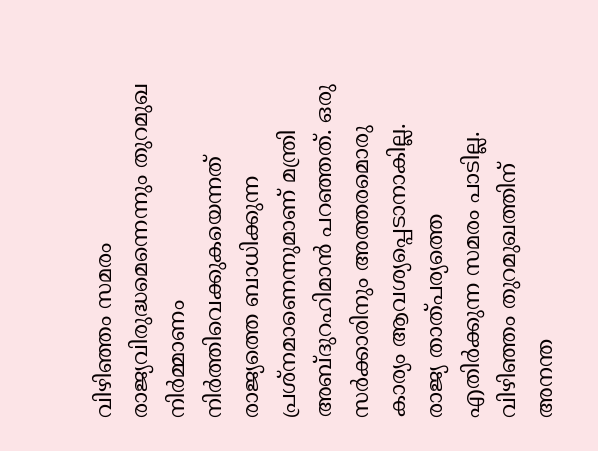വിഴിഞ്ഞം സമരം രാജ്യവിരുദ്ധമെന്നെന്നും തുറമുഖ നിര്‍മ്മാണം നിര്‍ത്തിവെക്കുകയെന്നത് രാജ്യത്തെ ബാധിക്കുന്ന പ്രശ്‌നമാണെന്നുമാണ് മന്ത്രി അബ്ദുറഹിമാന്‍ പറഞ്ഞത്. ഒരു സര്‍ക്കാരിനും അത്തരമൊരു കാര്യം ആവശ്യപ്പെടാനാകില്ല. രാജ്യ താത്പര്യത്തെ എതിര്‍ക്കുന്ന സമരം പാടില്ല. വിഴിഞ്ഞം തുറമുഖത്തിന് അനന്ത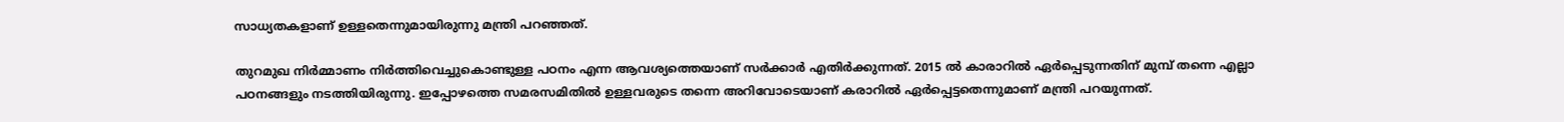സാധ്യതകളാണ് ഉള്ളതെന്നുമായിരുന്നു മന്ത്രി പറഞ്ഞത്.

തുറമുഖ നിര്‍മ്മാണം നിര്‍ത്തിവെച്ചുകൊണ്ടുള്ള പഠനം എന്ന ആവശ്യത്തെയാണ് സര്‍ക്കാര്‍ എതിര്‍ക്കുന്നത്. 2015 ല്‍ കാരാറില്‍ ഏര്‍പ്പെടുന്നതിന് മുമ്പ് തന്നെ എല്ലാ പഠനങ്ങളും നടത്തിയിരുന്നു. ഇപ്പോഴത്തെ സമരസമിതില്‍ ഉള്ളവരുടെ തന്നെ അറിവോടെയാണ് കരാറില്‍ ഏര്‍പ്പെട്ടതെന്നുമാണ് മന്ത്രി പറയുന്നത്.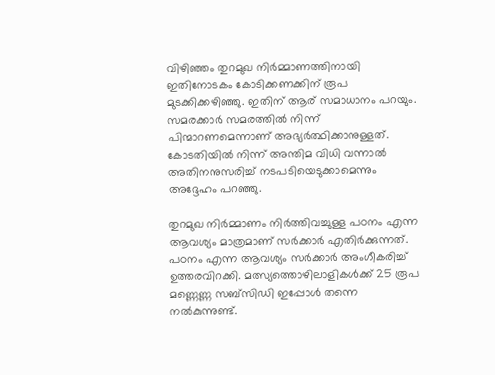വിഴിഞ്ഞം തുറമുഖ നിര്‍മ്മാണത്തിനായി ഇതിനോടകം കോടിക്കണക്കിന് രൂപ മുടക്കിക്കഴിഞ്ഞു. ഇതിന് ആര് സമാധാനം പറയും. സമരക്കാര്‍ സമരത്തില്‍ നിന്ന് പിന്മാറണമെന്നാണ് അഭ്യര്‍ത്ഥിക്കാനുള്ളത്. കോടതിയില്‍ നിന്ന് അന്തിമ വിധി വന്നാല്‍ അതിനനുസരിച്ച് നടപടിയെടുക്കാമെന്നും അദ്ദേഹം പറഞ്ഞു.

തുറമുഖ നിര്‍മ്മാണം നിര്‍ത്തിവച്ചുള്ള പഠനം എന്ന ആവശ്യം മാത്രമാണ് സര്‍ക്കാര്‍ എതിര്‍ക്കുന്നത്. പഠനം എന്ന ആവശ്യം സര്‍ക്കാര്‍ അംഗീകരിച്ച് ഉത്തരവിറക്കി. മത്സ്യത്തൊഴിലാളികള്‍ക്ക് 25 രൂപ മണ്ണെണ്ണ സബ്സിഡി ഇപ്പോള്‍ തന്നെ നല്‍കുന്നുണ്ട്.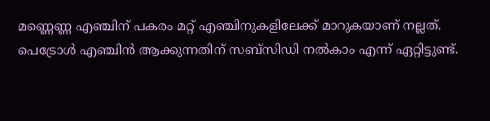മണ്ണെണ്ണ എഞ്ചിന് പകരം മറ്റ് എഞ്ചിനുകളിലേക്ക് മാറുകയാണ് നല്ലത്. പെട്രോള്‍ എഞ്ചിന്‍ ആക്കുന്നതിന് സബ്‌സിഡി നല്‍കാം എന്ന് ഏറ്റിട്ടുണ്ട്.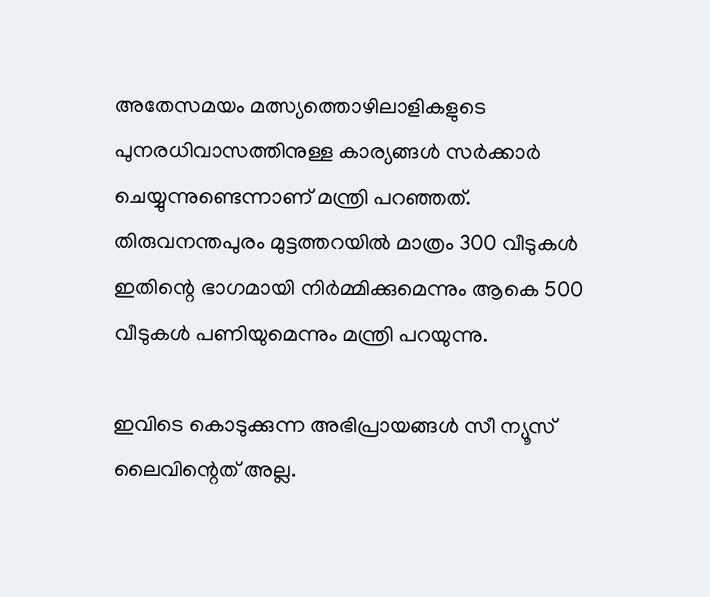അതേസമയം മത്സ്യത്തൊഴിലാളികളുടെ പുനരധിവാസത്തിനുള്ള കാര്യങ്ങള്‍ സര്‍ക്കാര്‍ ചെയ്യുന്നുണ്ടെന്നാണ് മന്ത്രി പറഞ്ഞത്. തിരുവനന്തപുരം മുട്ടത്തറയില്‍ മാത്രം 300 വീടുകള്‍ ഇതിന്റെ ഭാഗമായി നിര്‍മ്മിക്കുമെന്നും ആകെ 500 വീടുകള്‍ പണിയുമെന്നും മന്ത്രി പറയുന്നു.

ഇവിടെ കൊടുക്കുന്ന അഭിപ്രായങ്ങള്‍ സീ ന്യൂസ് ലൈവിന്റെത് അല്ല.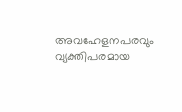അവഹേളനപരവും വ്യക്തിപരമായ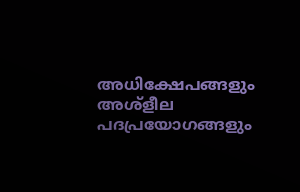അധിക്ഷേപങ്ങളും അശ്‌ളീല പദപ്രയോഗങ്ങളും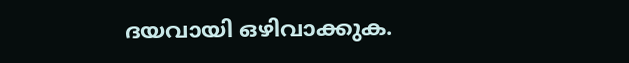ദയവായി ഒഴിവാക്കുക.